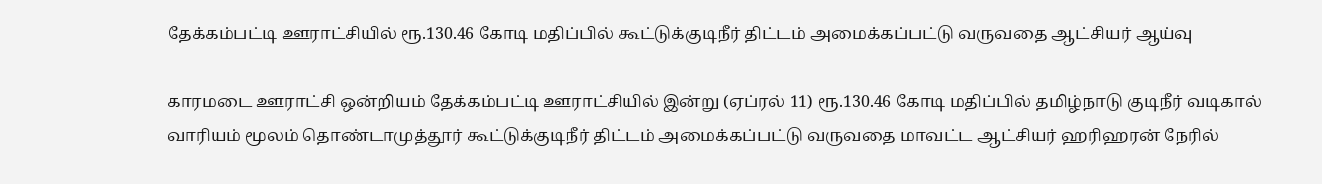தேக்கம்பட்டி ஊராட்சியில் ரூ.130.46 கோடி மதிப்பில் கூட்டுக்குடிநீர் திட்டம் அமைக்கப்பட்டு வருவதை ஆட்சியர் ஆய்வு

காரமடை ஊராட்சி ஒன்றியம் தேக்கம்பட்டி ஊராட்சியில் இன்று (ஏப்ரல் 11) ரூ.130.46 கோடி மதிப்பில் தமிழ்நாடு குடிநீர் வடிகால் வாரியம் மூலம் தொண்டாமுத்தூர் கூட்டுக்குடிநீர் திட்டம் அமைக்கப்பட்டு வருவதை மாவட்ட ஆட்சியர் ஹரிஹரன் நேரில்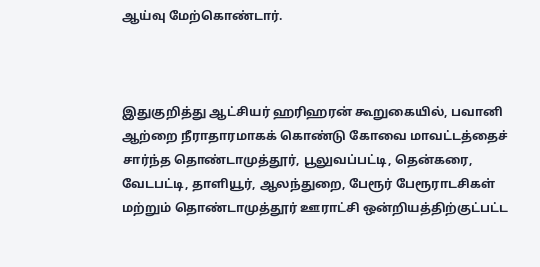ஆய்வு மேற்கொண்டார்.



இதுகுறித்து ஆட்சியர் ஹரிஹரன் கூறுகையில், பவானி ஆற்றை நீராதாரமாகக் கொண்டு கோவை மாவட்டத்தைச் சார்ந்த தொண்டாமுத்தூர், பூலுவப்பட்டி, தென்கரை, வேடபட்டி, தாளியூர், ஆலந்துறை, பேரூர் பேரூராடசிகள் மற்றும் தொண்டாமுத்தூர் ஊராட்சி ஒன்றியத்திற்குட்பட்ட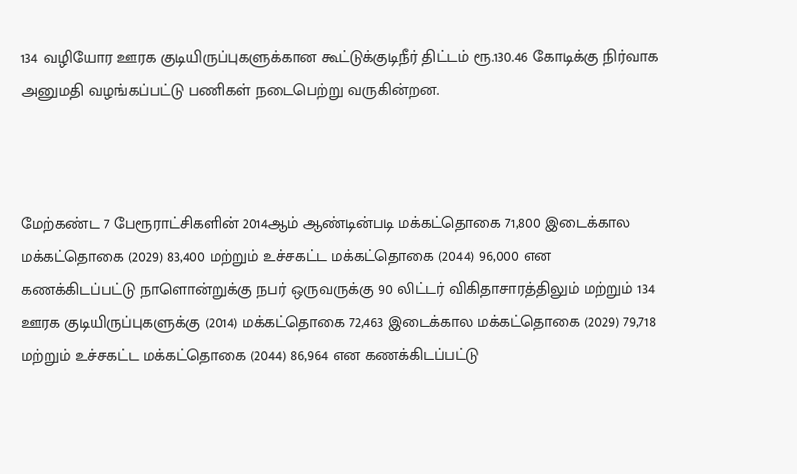134 வழியோர ஊரக குடியிருப்புகளுக்கான கூட்டுக்குடிநீர் திட்டம் ரூ.130.46 கோடிக்கு நிர்வாக அனுமதி வழங்கப்பட்டு பணிகள் நடைபெற்று வருகின்றன.



மேற்கண்ட 7 பேரூராட்சிகளின் 2014ஆம் ஆண்டின்படி மக்கட்தொகை 71,800 இடைக்கால மக்கட்தொகை (2029) 83,400 மற்றும் உச்சகட்ட மக்கட்தொகை (2044) 96,000 என கணக்கிடப்பட்டு நாளொன்றுக்கு நபர் ஒருவருக்கு 90 லிட்டர் விகிதாசாரத்திலும் மற்றும் 134 ஊரக குடியிருப்புகளுக்கு (2014) மக்கட்தொகை 72,463 இடைக்கால மக்கட்தொகை (2029) 79,718 மற்றும் உச்சகட்ட மக்கட்தொகை (2044) 86,964 என கணக்கிடப்பட்டு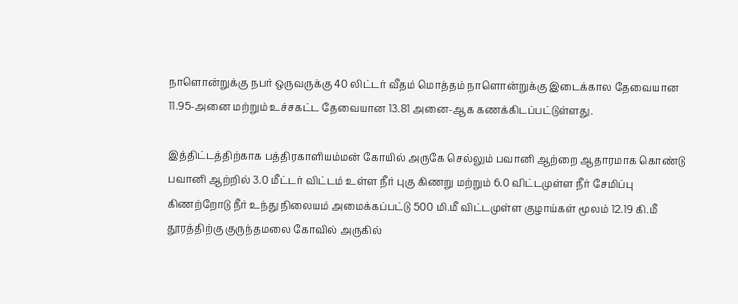நாளொன்றுக்கு நபர் ஒருவருக்கு 40 லிட்டர் வீதம் மொத்தம் நாளொன்றுக்கு இடைக்கால தேவையான 11.95-அனை மற்றும் உச்சகட்ட தேவையான 13.81 அனை-ஆக கணக்கிடப்பட்டுள்ளது.

இத்திட்டத்திற்காக பத்திரகாளியம்மன் கோயில் அருகே செல்லும் பவானி ஆற்றை ஆதாரமாக கொண்டு பவானி ஆற்றில் 3.0 மீட்டர் விட்டம் உள்ள நீர் புகு கிணறு மற்றும் 6.0 விட்டமுள்ள நீர் சேமிப்பு கிணற்றோடு நீர் உந்து நிலையம் அமைக்கப்பட்டு 500 மி.மீ விட்டமுள்ள குழாய்கள் மூலம் 12.19 கி.மீ தூரத்திற்கு குருந்தமலை கோவில் அருகில்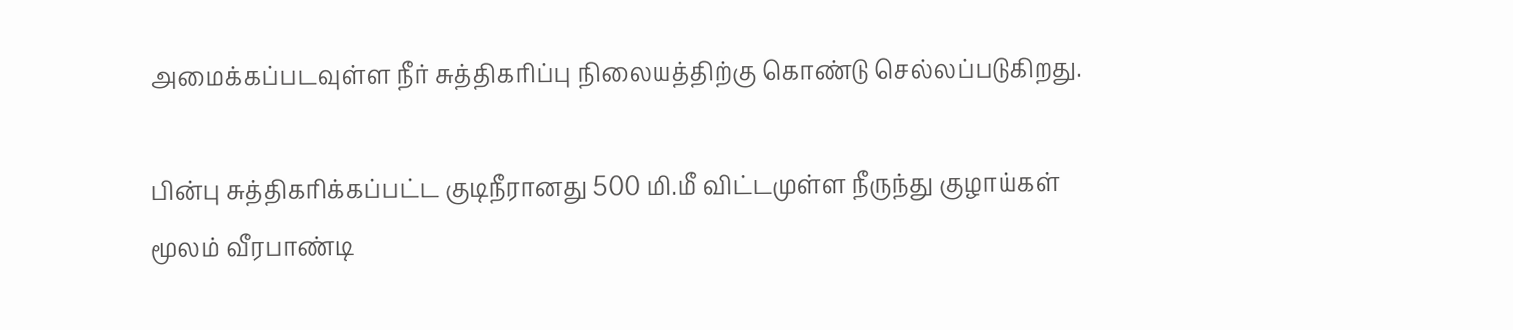அமைக்கப்படவுள்ள நீர் சுத்திகரிப்பு நிலையத்திற்கு கொண்டு செல்லப்படுகிறது.

பின்பு சுத்திகரிக்கப்பட்ட குடிநீரானது 500 மி.மீ விட்டமுள்ள நீருந்து குழாய்கள் மூலம் வீரபாண்டி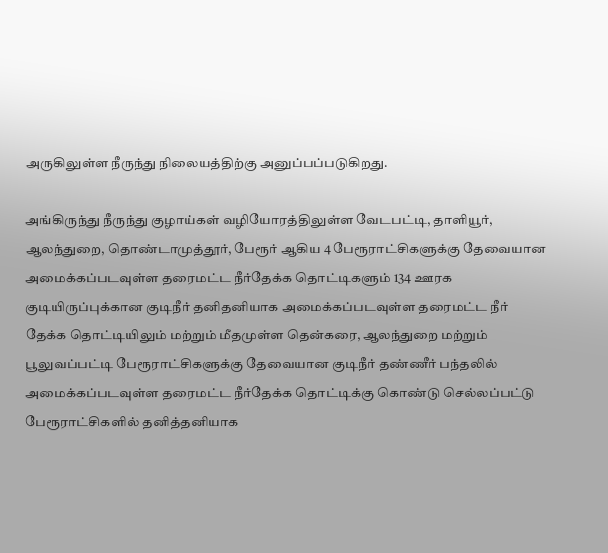அருகிலுள்ள நீருந்து நிலையத்திற்கு அனுப்பப்படுகிறது.

அங்கிருந்து நீருந்து குழாய்கள் வழியோரத்திலுள்ள வேடபட்டி, தாளியூர், ஆலந்துறை, தொண்டாமுத்தூர், பேரூர் ஆகிய 4 பேரூராட்சிகளுக்கு தேவையான அமைக்கப்படவுள்ள தரைமட்ட நீர்தேக்க தொட்டிகளும் 134 ஊரக குடியிருப்புக்கான குடிநீர் தனிதனியாக அமைக்கப்படவுள்ள தரைமட்ட நீர் தேக்க தொட்டியிலும் மற்றும் மீதமுள்ள தென்கரை, ஆலந்துறை மற்றும் பூலுவப்பட்டி பேரூராட்சிகளுக்கு தேவையான குடிநீர் தண்ணீர் பந்தலில் அமைக்கப்படவுள்ள தரைமட்ட நீர்தேக்க தொட்டிக்கு கொண்டு செல்லப்பட்டு பேரூராட்சிகளில் தனித்தனியாக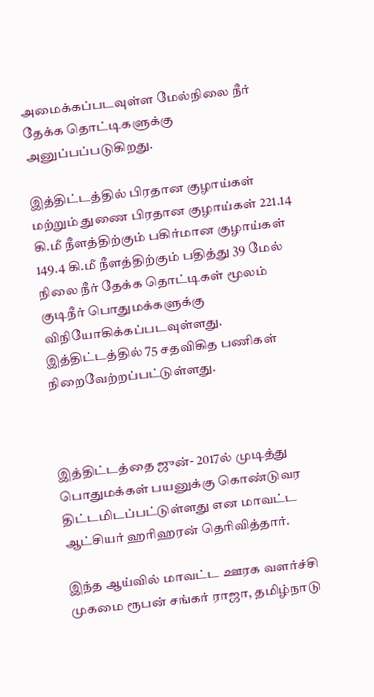அமைக்கப்படவுள்ள மேல்நிலை நீர் தேக்க தொட்டிகளுக்கு அனுப்பப்படுகிறது.

இத்திட்டத்தில் பிரதான குழாய்கள் மற்றும் துணை பிரதான குழாய்கள் 221.14 கி.மீ நீளத்திற்கும் பகிர்மான குழாய்கள் 149.4 கி.மீ நீளத்திற்கும் பதித்து 39 மேல் நிலை நீர் தேக்க தொட்டிகள் மூலம் குடிநீர் பொதுமக்களுக்கு விநியோகிக்கப்படவுள்ளது. இத்திட்டத்தில் 75 சதவிகித பணிகள் நிறைவேற்றப்பட்டுள்ளது.



இத்திட்டத்தை ஜுன்- 2017ல் முடித்து பொதுமக்கள் பயனுக்கு கொண்டுவர திட்டமிடப்பட்டுள்ளது என மாவட்ட ஆட்சியர் ஹரிஹரன் தெரிவித்தார்.

இந்த ஆய்வில் மாவட்ட ஊரக வளர்ச்சி முகமை ரூபன் சங்கர் ராஜா, தமிழ்நாடு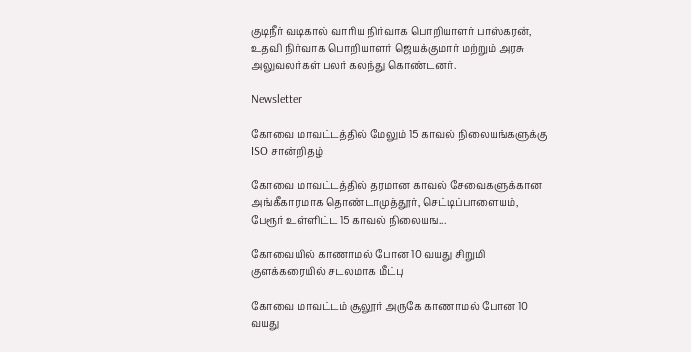குடிநீர் வடிகால் வாரிய நிர்வாக பொறியாளர் பாஸ்கரன், உதவி நிர்வாக பொறியாளர் ஜெயக்குமார் மற்றும் அரசு அலுவலர்கள் பலர் கலந்து கொண்டனர்.

Newsletter

கோவை மாவட்டத்தில் மேலும் 15 காவல் நிலையங்களுக்கு ISO சான்றிதழ்

கோவை மாவட்டத்தில் தரமான காவல் சேவைகளுக்கான அங்கீகாரமாக தொண்டாமுத்தூர், செட்டிப்பாளையம், பேரூர் உள்ளிட்ட 15 காவல் நிலையங...

கோவையில் காணாமல் போன 10 வயது சிறுமி குளக்கரையில் சடலமாக மீட்பு

கோவை மாவட்டம் சூலூர் அருகே காணாமல் போன 10 வயது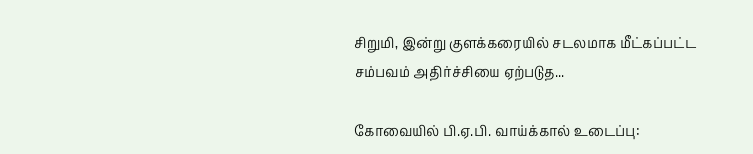சிறுமி, இன்று குளக்கரையில் சடலமாக மீட்கப்பட்ட சம்பவம் அதிர்ச்சியை ஏற்படுத...

கோவையில் பி.ஏ.பி. வாய்க்கால் உடைப்பு: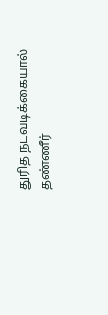துரித நடவடிக்கையால் தண்ணீர்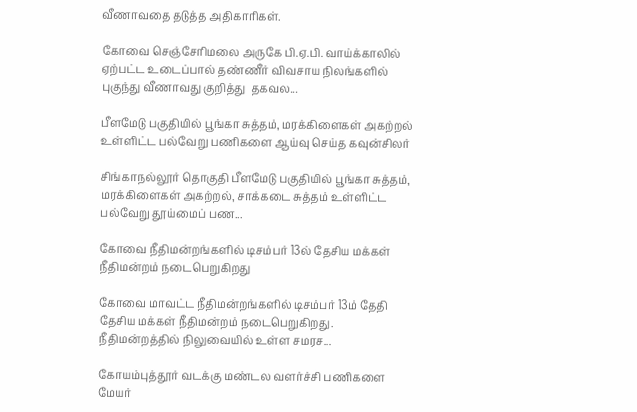வீணாவதை தடுத்த அதிகாரிகள்.

கோவை செஞ்சேரிமலை அருகே பி.ஏ.பி. வாய்க்காலில் ஏற்பட்ட உடைப்பால் தண்ணீர் விவசாய நிலங்களில் புகுந்து வீணாவது குறித்து  தகவல...

பீளமேடு பகுதியில் பூங்கா சுத்தம், மரக்கிளைகள் அகற்றல் உள்ளிட்ட பல்வேறு பணிகளை ஆய்வு செய்த கவுன்சிலர்

சிங்காநல்லூர் தொகுதி பீளமேடு பகுதியில் பூங்கா சுத்தம், மரக்கிளைகள் அகற்றல், சாக்கடை சுத்தம் உள்ளிட்ட பல்வேறு தூய்மைப் பண...

கோவை நீதிமன்றங்களில் டிசம்பர் 13ல் தேசிய மக்கள் நீதிமன்றம் நடைபெறுகிறது

கோவை மாவட்ட நீதிமன்றங்களில் டிசம்பர் 13ம் தேதி தேசிய மக்கள் நீதிமன்றம் நடைபெறுகிறது. நீதிமன்றத்தில் நிலுவையில் உள்ள சமரச...

கோயம்புத்தூர் வடக்கு மண்டல வளர்ச்சி பணிகளை மேயர்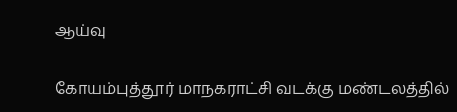ஆய்வு

கோயம்புத்தூர் மாநகராட்சி வடக்கு மண்டலத்தில்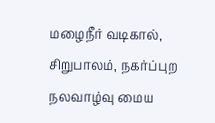மழைநீர் வடிகால், சிறுபாலம், நகர்ப்புற நலவாழ்வு மைய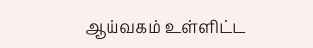ஆய்வகம் உள்ளிட்ட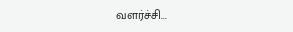வளர்ச்சி...